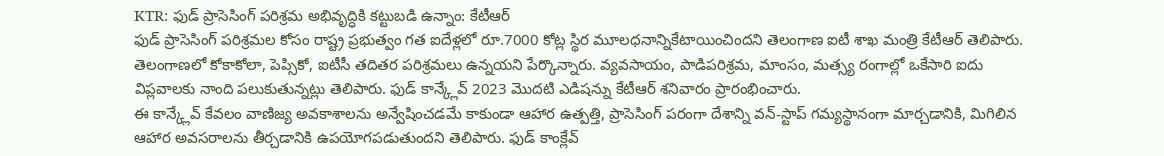KTR: ఫుడ్ ప్రాసెసింగ్ పరిశ్రమ అభివృద్ధికి కట్టుబడి ఉన్నాం: కేటీఆర్
ఫుడ్ ప్రాసెసింగ్ పరిశ్రమల కోసం రాష్ట్ర ప్రభుత్వం గత ఐదేళ్లలో రూ.7000 కోట్ల స్థిర మూలధనాన్నికేటాయించిందని తెలంగాణ ఐటీ శాఖ మంత్రి కేటీఆర్ తెలిపారు. తెలంగాణలో కోకాకోలా, పెప్సికో, ఐటీసీ తదితర పరిశ్రమలు ఉన్నయని పేర్కొన్నారు. వ్యవసాయం, పాడిపరిశ్రమ, మాంసం, మత్స్య రంగాల్లో ఒకేసారి ఐదు విప్లవాలకు నాంది పలుకుతున్నట్లు తెలిపారు. ఫుడ్ కాన్క్లేవ్ 2023 మొదటి ఎడిషన్ను కేటీఆర్ శనివారం ప్రారంభించారు.
ఈ కాన్క్లేవ్ కేవలం వాణిజ్య అవకాశాలను అన్వేషించడమే కాకుండా ఆహార ఉత్పత్తి, ప్రాసెసింగ్ పరంగా దేశాన్ని వన్-స్టాప్ గమ్యస్థానంగా మార్చడానికి, మిగిలిన ఆహార అవసరాలను తీర్చడానికి ఉపయోగపడుతుందని తెలిపారు. ఫుడ్ కాంక్లేవ్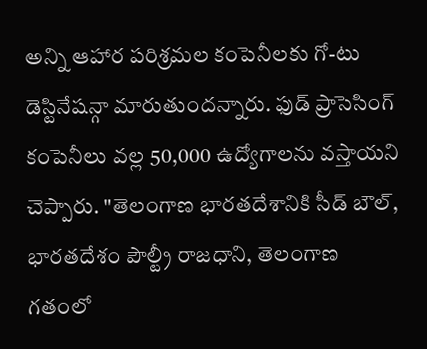అన్ని ఆహార పరిశ్రమల కంపెనీలకు గో-టు డెస్టినేషన్గా మారుతుందన్నారు. ఫుడ్ ప్రాసెసింగ్ కంపెనీలు వల్ల 50,000 ఉద్యోగాలను వస్తాయని చెప్పారు. "తెలంగాణ భారతదేశానికి సీడ్ బౌల్, భారతదేశం పౌల్ట్రీ రాజధాని, తెలంగాణ గతంలో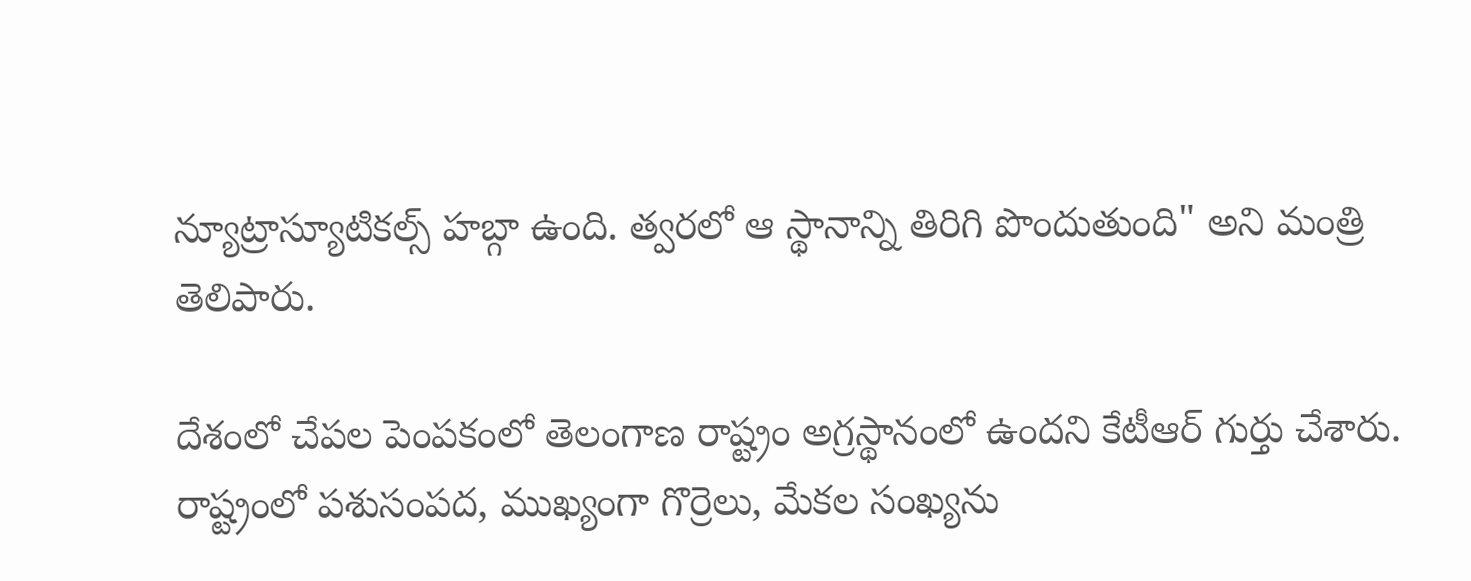న్యూట్రాస్యూటికల్స్ హబ్గా ఉంది. త్వరలో ఆ స్థానాన్ని తిరిగి పొందుతుంది" అని మంత్రి తెలిపారు.

దేశంలో చేపల పెంపకంలో తెలంగాణ రాష్ట్రం అగ్రస్థానంలో ఉందని కేటీఆర్ గుర్తు చేశారు. రాష్ట్రంలో పశుసంపద, ముఖ్యంగా గొర్రెలు, మేకల సంఖ్యను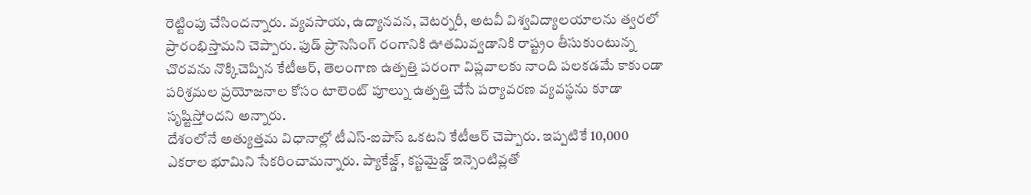రెట్టింపు చేసిందన్నారు. వ్యవసాయ, ఉద్యానవన, వెటర్నరీ, అటవీ విశ్వవిద్యాలయాలను త్వరలో ప్రారంభిస్తామని చెప్పారు. ఫుడ్ ప్రాసెసింగ్ రంగానికి ఊతమివ్వడానికి రాష్ట్రం తీసుకుంటున్న చొరవను నొక్కిచెప్పిన కేటీఆర్, తెలంగాణ ఉత్పత్తి పరంగా విప్లవాలకు నాంది పలకడమే కాకుండా పరిశ్రమల ప్రయోజనాల కోసం టాలెంట్ పూల్ను ఉత్పత్తి చేసే పర్యావరణ వ్యవస్థను కూడా సృష్టిస్తోందని అన్నారు.
దేశంలోనే అత్యుత్తమ విధానాల్లో టీఎస్-ఐపాస్ ఒకటని కేటీఆర్ చెప్పారు. ఇప్పటికే 10,000 ఎకరాల భూమిని సేకరించామన్నారు. ప్యాకేజ్డ్, కస్టమైజ్డ్ ఇన్సెంటివ్లతో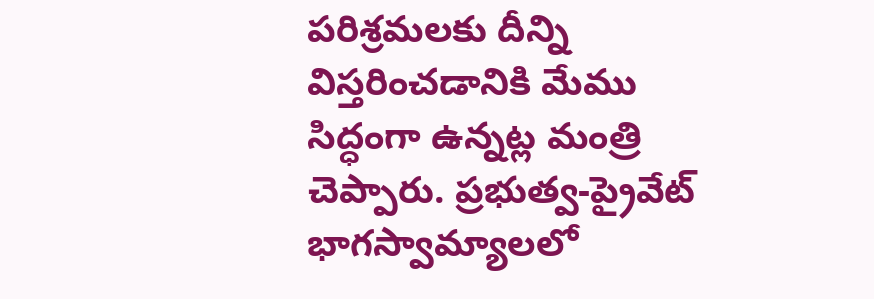పరిశ్రమలకు దీన్ని విస్తరించడానికి మేము సిద్ధంగా ఉన్నట్ల మంత్రి చెప్పారు. ప్రభుత్వ-ప్రైవేట్ భాగస్వామ్యాలలో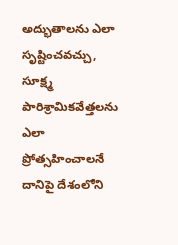అద్భుతాలను ఎలా సృష్టించవచ్చు, సూక్ష్మ పారిశ్రామికవేత్తలను ఎలా ప్రోత్సహించాలనే దానిపై దేశంలోని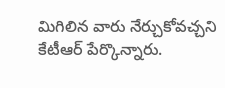మిగిలిన వారు నేర్చుకోవచ్చని కేటీఆర్ పేర్కొన్నారు.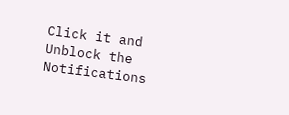Click it and Unblock the Notifications